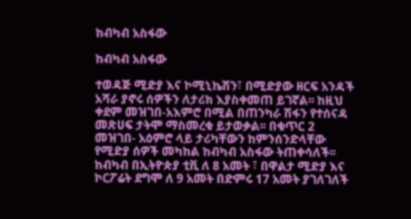ከብካብ አስፋው

ከብካብ አስፋው

ተወዳጅ ሚድያ እና ኮሚኒኬሽን፣ በሚድያው ዘርፍ አንዳች አሻራ ያኖሩ ሰዎችን ለታሪክ እያስቀመጠ ይገኛል፡፡ ከዚህ ቀደም መዝገበ-አእምሮ በሚል በጠንካራ ሽፋን የተሰናዳ መጽሀፍ ታትሞ ማስመረቁ ይታወቃል፡፡ በቁጥር 2 መዝገበ- አዕምሮ ላይ ታሪካቸውን ከምንሰንድላቸው የሚድያ ሰዎች መካከል ከብካብ አስፋው ትጠቀሳለች፡፡ ከብካብ በኢትዮጵያ ቲቪ ለ 8 አመት ፣ በዋልታ ሚድያ እና ኮርፖሬት ደግሞ ለ 9 አመት በድምሩ 17 አመት ያገለገለች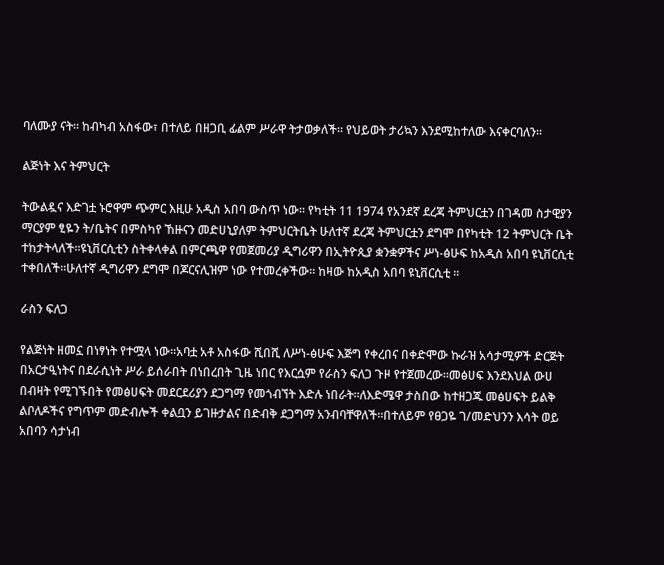ባለሙያ ናት፡፡ ከብካብ አስፋው፣ በተለይ በዘጋቢ ፊልም ሥራዋ ትታወቃለች፡፡ የህይወት ታሪኳን እንደሚከተለው እናቀርባለን፡፡

ልጅነት እና ትምህርት

ትውልዷና እድገቷ ኑሮዋም ጭምር እዚሁ አዲስ አበባ ውስጥ ነው፡፡ የካቲት 11 1974 የአንደኛ ደረጃ ትምህርቷን በገዳመ ስታዊያን ማርያም ፂዬን ት/ቤትና በምስካየ ኸዙናን መድሀኒያለም ትምህርትቤት ሁለተኛ ደረጃ ትምህርቷን ደግሞ በየካቲት 12 ትምህርት ቤት ተከታትላለች፡፡ዩኒቨርሲቲን ስትቀላቀል በምርጫዋ የመጀመሪያ ዲግሪዋን በኢትዮጲያ ቋንቋዎችና ሥነ-ፅሁፍ ከአዲስ አበባ ዩኒቨርሲቲ ተቀበለች፡፡ሁለተኛ ዲግሪዋን ደግሞ በጆርናሊዝም ነው የተመረቀችው፡፡ ከዛው ከአዲስ አበባ ዩኒቨርሲቲ ፡፡

ራስን ፍለጋ

የልጅነት ዘመኗ በነፃነት የተሟላ ነው፡፡አባቷ አቶ አስፋው ሺበሺ ለሥነ-ፅሁፍ እጅግ የቀረበና በቀድሞው ኩራዝ አሳታሚዎች ድርጅት በአርታዒነትና በደራሲነት ሥራ ይሰራበት በነበረበት ጊዜ ነበር የእርሷም የራስን ፍለጋ ጉዞ የተጀመረው፡፡መፅሀፍ እንደእህል ውሀ በብዛት የሚገኙበት የመፅሀፍት መደርደሪያን ደጋግማ የመጎብኘት እድሉ ነበራት፡፡ለእድሜዋ ታስበው ከተዘጋጁ መፅሀፍት ይልቅ ልቦለዶችና የግጥም መድብሎች ቀልቧን ይገዙታልና በድብቅ ደጋግማ አንብባቸዋለች፡፡በተለይም የፀጋዬ ገ/መድህንን እሳት ወይ አበባን ሳታነብ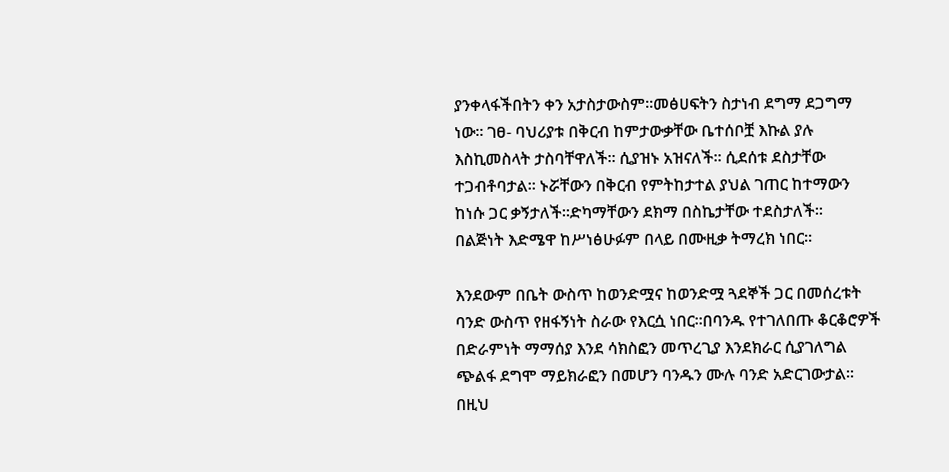ያንቀላፋችበትን ቀን አታስታውስም፡፡መፅሀፍትን ስታነብ ደግማ ደጋግማ ነው፡፡ ገፀ- ባህሪያቱ በቅርብ ከምታውቃቸው ቤተሰቦቿ እኩል ያሉ እስኪመስላት ታስባቸዋለች፡፡ ሲያዝኑ አዝናለች፡፡ ሲደሰቱ ደስታቸው ተጋብቶባታል፡፡ ኑሯቸውን በቅርብ የምትከታተል ያህል ገጠር ከተማውን ከነሱ ጋር ቃኝታለች፡፡ድካማቸውን ደክማ በስኬታቸው ተደስታለች፡፡
በልጅነት እድሜዋ ከሥነፅሁፉም በላይ በሙዚቃ ትማረክ ነበር፡፡

እንደውም በቤት ውስጥ ከወንድሟና ከወንድሟ ጓደኞች ጋር በመሰረቱት ባንድ ውስጥ የዘፋኝነት ስራው የእርሷ ነበር፡፡በባንዱ የተገለበጡ ቆርቆሮዎች በድራምነት ማማሰያ እንደ ሳክስፎን መጥረጊያ እንደክራር ሲያገለግል ጭልፋ ደግሞ ማይክራፎን በመሆን ባንዱን ሙሉ ባንድ አድርገውታል፡፡በዚህ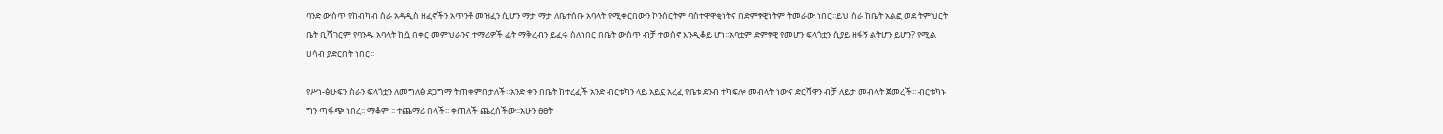ባንድ ውስጥ የከብካብ ስራ አዳዲስ ዘፈኖችን አጥንቶ መዝፈን ሲሆን ማታ ማታ ለቤተሰቡ አባላት የሚቀርበውን ኮንሰርትም ባስተዋዋቂነትና በድምፃዊነትም ትመራው ነበር፡፡ይህ ስራ ከቤት አልፎ ወደ ትምህርት ቤት ቢሻገርም የባንዱ አባላት ከሷ በቀር መምህራንና ተማሪዎች ፊት ማቅረብን ይፈሩ ስለነበር በቤት ውስጥ ብቻ ተወስኖ እንዲቆይ ሆነ፡፡አባቷም ድምፃዊ የመሆን ፍላጎቷን ሲያይ ዘፋኝ ልትሆን ይሆን? የሚል ሀሳብ ያድርበት ነበር፡፡

የሥነ-ፅሁፍን ስራን ፍላጎቷን ለመግለፅ ደጋግማ ትጠቀምበታለች፡፡አንድ ቀን በቤት ከተረፈች አንድ ብርቱካን ላይ አይኗ አረፈ የቤቱ ደንብ ተካፍሎ መብላት ነውና ድርሻዋን ብቻ ለይታ መብላት ጀመረች፡፡ ብርቱካኑ ግን ጣፋጭ ነበረ፡፡ ማቆም ፡፡ ተጨማሪ በላች፡፡ ቀጠለች ጨረሰችው፡፡አሁን ፀፀት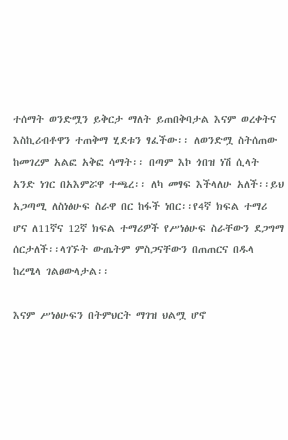ተሰማት ወንድሟን ይቅርታ ማለት ይጠበቅባታል እናም ወረቀትና እስኪሪብቶዋን ተጠቅማ ሂደቱን ፃፈችው፡፡ ለወንድሟ ስትሰጠው ከመገረም አልፎ አቅፎ ሳማት፡፡ በጣም እኮ ጎበዝ ነሽ ሲላት አንድ ነገር በአእምሯዋ ተጫረ፡፡ ለካ መፃፍ እችላለሁ አለች፡፡ይህ አጋጣሚ ለስነፅሁፍ ስራዋ በር ከፋች ነበር፡፡የ4ኛ ክፍል ተማሪ ሆና ለ11ኛና 12ኛ ክፍል ተማሪዎች የሥነፅሁፍ ስራቸውን ደጋግማ ሰርታለች፡፡ላገኙት ውጤትም ምስጋናቸውን በጠጠርና በዱላ ከረሜላ ገልፀውላታል፡፡

እናም ሥነፅሁፍን በትምህርት ማገዝ ህልሟ ሆኖ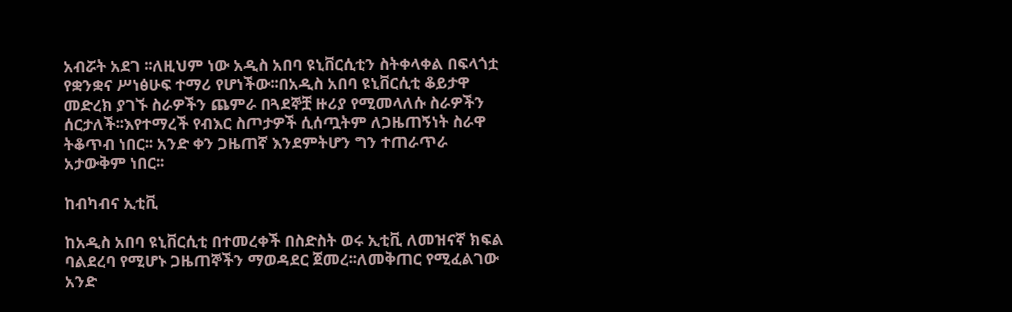አብሯት አደገ ፡፡ለዚህም ነው አዲስ አበባ ዩኒቨርሲቲን ስትቀላቀል በፍላጎቷ የቋንቋና ሥነፅሁፍ ተማሪ የሆነችው፡፡በአዲስ አበባ ዩኒቨርሲቲ ቆይታዋ መድረክ ያገኙ ስራዎችን ጨምራ በጓደኞቿ ዙሪያ የሚመላለሱ ስራዎችን ሰርታለች፡፡እየተማረች የብእር ስጦታዎች ሲሰጧትም ለጋዜጠኝነት ስራዋ ትቆጥብ ነበር፡፡ አንድ ቀን ጋዜጠኛ እንደምትሆን ግን ተጠራጥራ አታውቅም ነበር፡፡

ከብካብና ኢቲቪ

ከአዲስ አበባ ዩኒቨርሲቲ በተመረቀች በስድስት ወሩ ኢቲቪ ለመዝናኛ ክፍል ባልደረባ የሚሆኑ ጋዜጠኞችን ማወዳደር ጀመረ፡፡ለመቅጠር የሚፈልገው አንድ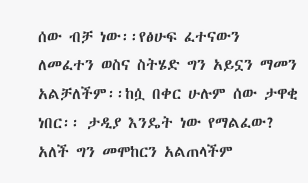ሰው ብቻ ነው፡፡የፅሁፍ ፈተናውን ለመፈተን ወስና ስትሄድ ግን አይኗን ማመን አልቻለችም፡፡ከሷ በቀር ሁሉም ሰው ታዋቂ ነበር፡፡ ታዲያ እንዴት ነው የማልፈው? አለች ግን መሞከርን አልጠላችም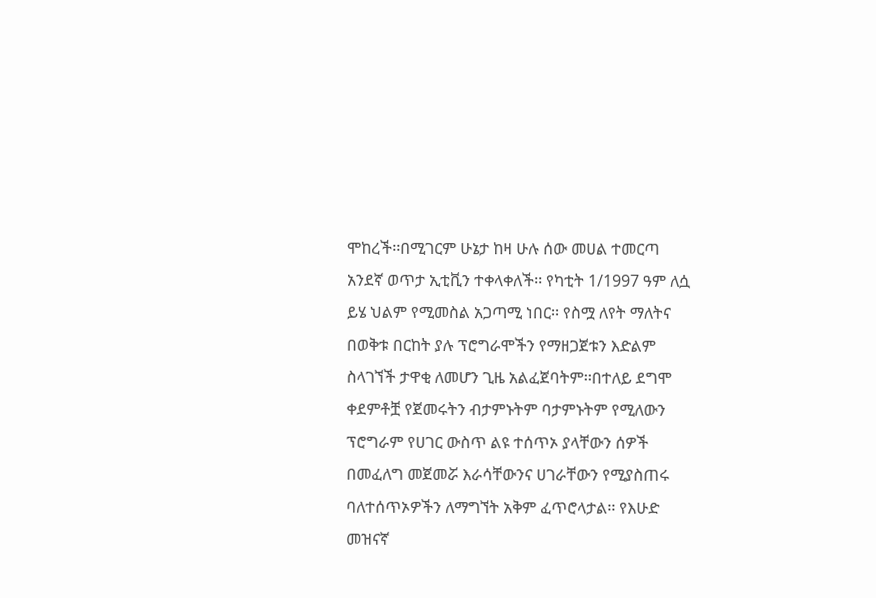ሞከረች፡፡በሚገርም ሁኔታ ከዛ ሁሉ ሰው መሀል ተመርጣ አንደኛ ወጥታ ኢቲቪን ተቀላቀለች፡፡ የካቲት 1/1997 ዓም ለሷ ይሄ ህልም የሚመስል አጋጣሚ ነበር፡፡ የስሟ ለየት ማለትና በወቅቱ በርከት ያሉ ፕሮግራሞችን የማዘጋጀቱን እድልም ስላገኘች ታዋቂ ለመሆን ጊዜ አልፈጀባትም፡፡በተለይ ደግሞ ቀደምቶቿ የጀመሩትን ብታምኑትም ባታምኑትም የሚለውን ፕሮግራም የሀገር ውስጥ ልዩ ተሰጥኦ ያላቸውን ሰዎች በመፈለግ መጀመሯ እራሳቸውንና ሀገራቸውን የሚያስጠሩ ባለተሰጥኦዎችን ለማግኘት አቅም ፈጥሮላታል፡፡ የእሁድ መዝናኛ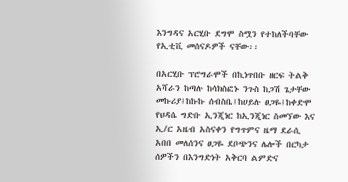እንግዳና አርሂቡ ደግሞ ስሟን የተከለችባቸው የኢቲቪ መሰናዶዎች ናቸው፡፡

በአርሂቡ ፕሮግራሞች በኪነጥበቡ ዘርፍ ትልቅ አሻራን ከጣሉ ከሳክስፎኑ ንጉስ ከጋሽ ጌታቸው መኩሪያ፤ከኩኩ ሰብስቤ፤ከሀይሉ ፀጋዬ፤ከቀድሞ የህዳሴ ግድቡ ኢንጂነር ከኢንጂነር ስመኘው እና ኢ/ር አዜብ አስናቀን የግጥምና ዜማ ደራሲ አበበ መለሰንና ፀጋዬ ደቦጭንና ሌሎች በርካታ ሰዎችን በእንግድነት አቅርባ ልምድና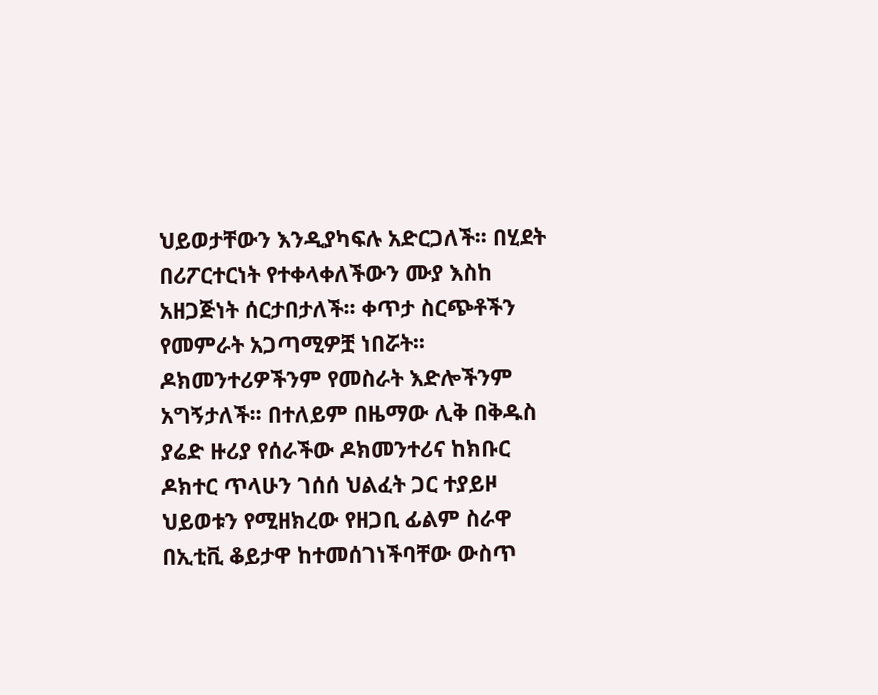ህይወታቸውን እንዲያካፍሉ አድርጋለች፡፡ በሂደት በሪፖርተርነት የተቀላቀለችውን ሙያ እስከ አዘጋጅነት ሰርታበታለች፡፡ ቀጥታ ስርጭቶችን የመምራት አጋጣሚዎቿ ነበሯት፡፡ ዶክመንተሪዎችንም የመስራት እድሎችንም አግኝታለች፡፡ በተለይም በዜማው ሊቅ በቅዱስ ያሬድ ዙሪያ የሰራችው ዶክመንተሪና ከክቡር ዶክተር ጥላሁን ገሰሰ ህልፈት ጋር ተያይዞ ህይወቱን የሚዘክረው የዘጋቢ ፊልም ስራዋ በኢቲቪ ቆይታዋ ከተመሰገነችባቸው ውስጥ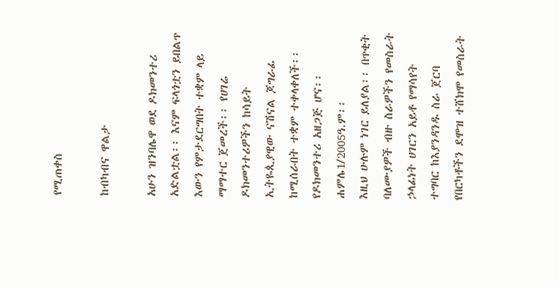የሚጠቀስ

ከብካብና ዋልታ

አሁን ዝንባሌዋ ወደ ዶክመንተሪ አድልቷል፡፡ እናም ፍላጎቷን ይበልጥ እውን የምታደርግበት ተቋም ላይ ማማተር ጀመረች፡፡ የሀገሬ ዶክመንተሪዎችን ከሳይት ኢትዬጲያዊው ናሽናል ጆግራፊ ከሚሰራበት ተቋም ተቀላቀለች፡፡ የዶክመንተሪ አዘጋጅ ሆና፡፡ሐምሌ1/2005ዓ.ም፡፡
እዚህ ሁሉም ነገር ይለያል፡፡ በጥቂት ባለሙያዎች ብዙ ስራዎችን የመስራት ኃላፊነት ሀገርን አይቶ የማሳየት ተግባር ከእያንዳንዱ ስራ ጀርባ የበርካቶችን ደሞዝ ተሸክሞ የመስራት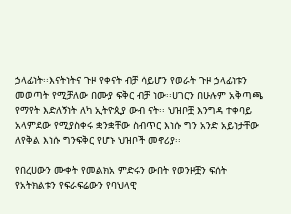ኃላፊነት፡፡እናትነትና ጉዞ የቀናት ብቻ ሳይሆን የወራት ጉዞ ኃላፊነቱን መወጣት የሚቻለው በሙያ ፍቅር ብቻ ነው፡፡ሀገርን በሁሉም አቅጣጫ የማየት እድለኝነት ለካ ኢትዮጲያ ውብ ናት፡፡ ህዝቦቿ እንግዳ ተቀባይ አላምደው የሚያስቀሩ ቋንቋቸው ስብጥር እነሱ ግን አንድ አይነታቸው ለየቅል እነሱ ግንፍቅር የሆኑ ህዝቦች መኖሪያ፡፡

የበረሀውን ሙቀት የመልክአ ምድሩን ውበት የወንዞቿን ፍሰት የአትክልቱን የፍራፍሬውን የባህላዊ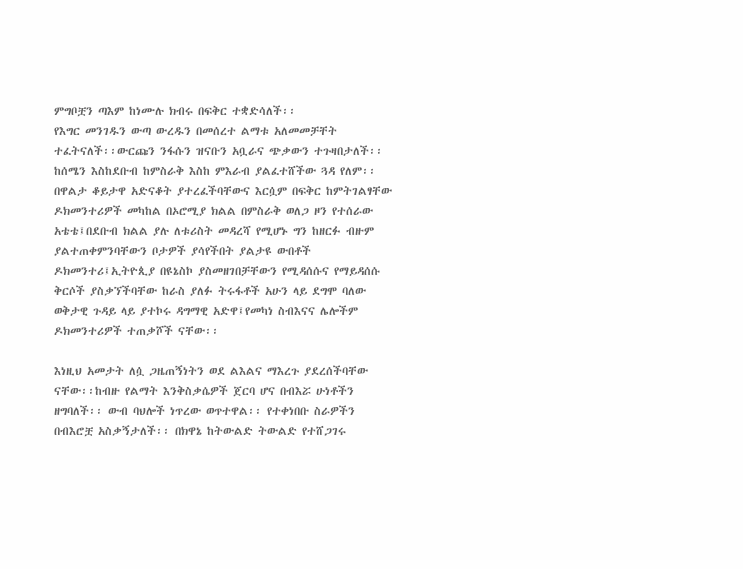ምግቦቿን ጣእም ከነሙሉ ክብሩ በፍቅር ተቋድሳለች፡፡
የእግር መንገዱን ውጣ ውረዱን በመሰረተ ልማቱ አለመመቻቸት ተፈትናለች፡፡ውርጩን ንፋሱን ዝናቡን አቧራና ጭቃውን ተጉዛበታለች፡፡ ከሰሜን እስከደቡብ ከምስራቅ እስከ ምእራብ ያልፈተሸችው ጓዳ የለም፡፡ በዋልታ ቆይታዋ አድናቆት ያተረፈችባቸውና እርሷም በፍቅር ከምትገልፃቸው ዶክመንተሪዎች መካከል በኦሮሚያ ክልል በምስራቅ ወለጋ ዞን የተሰራው አቴቴ፤በደቡብ ክልል ያሉ ለቱሪስት መዳረሻ የሚሆኑ ግን ከዘርፉ ብዙም ያልተጠቀምንባቸውን ቦታዎች ያሳየችበት ያልታዩ ውበቶች ዶክመንተሪ፤ኢትዮጲያ በዩኔስኮ ያስመዘገበቻቸውን የሚዳሰሱና የማይዳሰሱ ቅርሶች ያስቃኘችባቸው ከራስ ያለፉ ትሩፋቶች አሁን ላይ ደግሞ ባለው ወቅታዊ ጉዳይ ላይ ያተኮሩ ዳግማዊ አድዋ፤የመካነ ስብእናና ሌሎችም ዶክመንተሪዎች ተጠቃሾች ናቸው፡፡

እነዚህ አመታት ለሷ ጋዜጠኝነትን ወደ ልእልና ማእረጉ ያደረሰችባቸው ናቸው፡፡ከብዙ የልማት እንቅስቃሴዎች ጀርባ ሆና በብእሯ ሁነቶችን ዘግባለች፡፡ ውብ ባህሎች ነጥረው ወጥተዋል፡፡ የተቀነበቡ ስራዎችን በብእሮቿ አስቃኝታለች፡፡ በክዋኔ ከትውልድ ትውልድ የተሸጋገሩ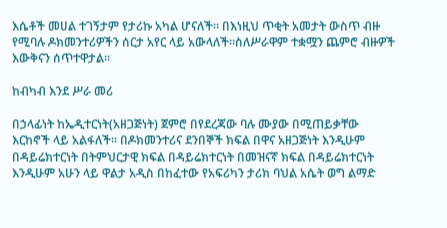እሴቶች መሀል ተገኝታም የታሪኩ አካል ሆናለች፡፡ በእነዚህ ጥቂት አመታት ውስጥ ብዙ የሚባሉ ዶክመንተሪዎችን ሰርታ አየር ላይ አውላለች፡፡ስለሥራዋም ተቋሟን ጨምሮ ብዙዎች እውቅናን ሰጥተዋታል፡፡

ከብካብ እንደ ሥራ መሪ

በኃላፊነት ከኤዲተርነት(አዘጋጅነት) ጀምሮ በየደረጃው ባሉ ሙያው በሚጠይቃቸው እርከኖች ላይ አልፋለች፡፡ በዶክመንተሪና ደንበኞች ክፍል በዋና አዘጋጅነት እንዲሁም በዳይሬክተርነት በትምህርታዊ ክፍል በዳይሬክተርነት በመዝናኛ ክፍል በዳይሬክተርነት እንዲሁም አሁን ላይ ዋልታ አዲስ በከፈተው የአፍሪካን ታሪክ ባህል አሴት ወግ ልማድ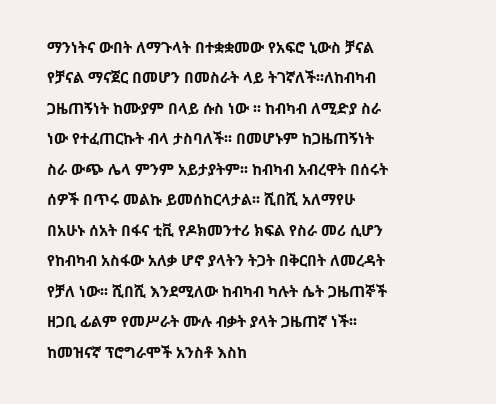ማንነትና ውበት ለማጉላት በተቋቋመው የአፍሮ ኒውስ ቻናል የቻናል ማናጀር በመሆን በመስራት ላይ ትገኛለች፡፡ለከብካብ ጋዜጠኝነት ከሙያም በላይ ሱስ ነው ፡፡ ከብካብ ለሚድያ ስራ ነው የተፈጠርኩት ብላ ታስባለች፡፡ በመሆኑም ከጋዜጠኝነት ስራ ውጭ ሌላ ምንም አይታያትም፡፡ ከብካብ አብረዋት በሰሩት ሰዎች በጥሩ መልኩ ይመሰከርላታል፡፡ ሺበሺ አለማየሁ በአሁኑ ሰአት በፋና ቲቪ የዶክመንተሪ ክፍል የስራ መሪ ሲሆን የከብካብ አስፋው አለቃ ሆኖ ያላትን ትጋት በቅርበት ለመረዳት የቻለ ነው፡፡ ሺበሺ እንደሚለው ከብካብ ካሉት ሴት ጋዜጠኞች ዘጋቢ ፊልም የመሥራት ሙሉ ብቃት ያላት ጋዜጠኛ ነች፡፡ ከመዝናኛ ፕሮግራሞች አንስቶ እስከ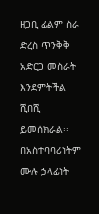ዘጋቢ ፊልም ስራ ድረስ ጥንቅቅ አድርጋ መስራት እንደምትችል ሺበሺ ይመሰክራል፡፡ በአስተባባሪነትም ሙሉ ኃላፊነት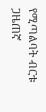የሚጣልባት ብርቱ ጋዜጠኛ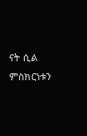ናት ሲል ምስክርነቱን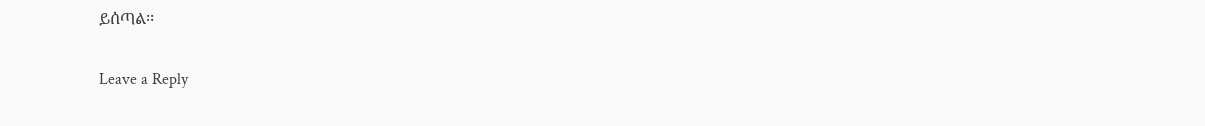ይሰጣል፡፡

Leave a Reply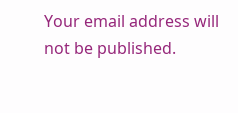Your email address will not be published.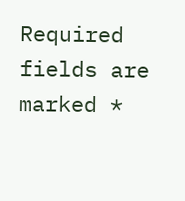Required fields are marked *